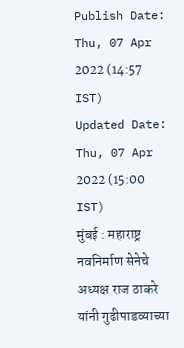Publish Date: Thu, 07 Apr 2022 (14:57 IST)
Updated Date: Thu, 07 Apr 2022 (15:00 IST)
मुंबई : महाराष्ट्र नवनिर्माण सेनेचे अध्यक्ष राज ठाकरे यांनी गुढीपाडव्याच्या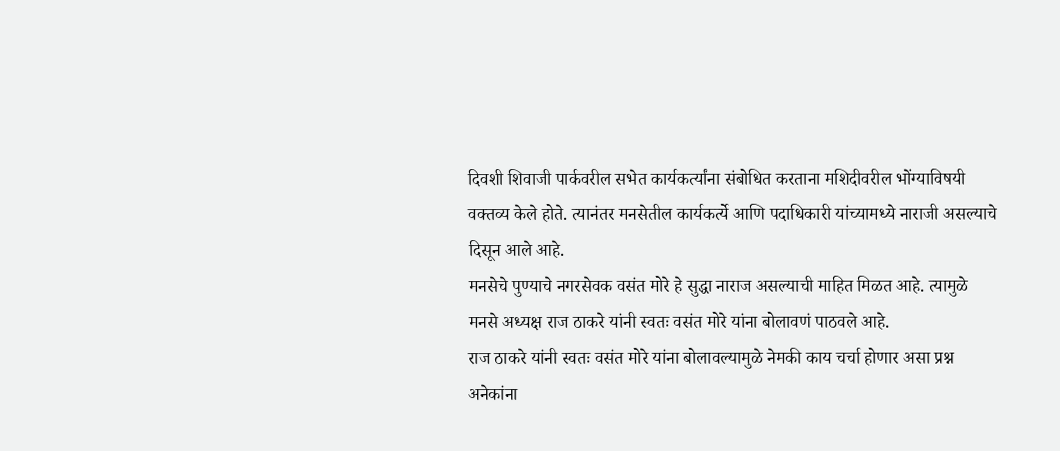दिवशी शिवाजी पार्कवरील सभेत कार्यकर्त्यांना संबोधित करताना मशिदीवरील भोंग्याविषयी वक्तव्य केले होते. त्यानंतर मनसेतील कार्यकर्त्ये आणि पदाधिकारी यांच्यामध्ये नाराजी असल्याचे दिसून आले आहे.
मनसेचे पुण्याचे नगरसेवक वसंत मोरे हे सुद्धा नाराज असल्याची माहित मिळत आहे. त्यामुळे मनसे अध्यक्ष राज ठाकरे यांनी स्वतः वसंत मोरे यांना बोलावणं पाठवले आहे.
राज ठाकरे यांनी स्वतः वसंत मोरे यांना बोलावल्यामुळे नेमकी काय चर्चा होणार असा प्रश्न अनेकांना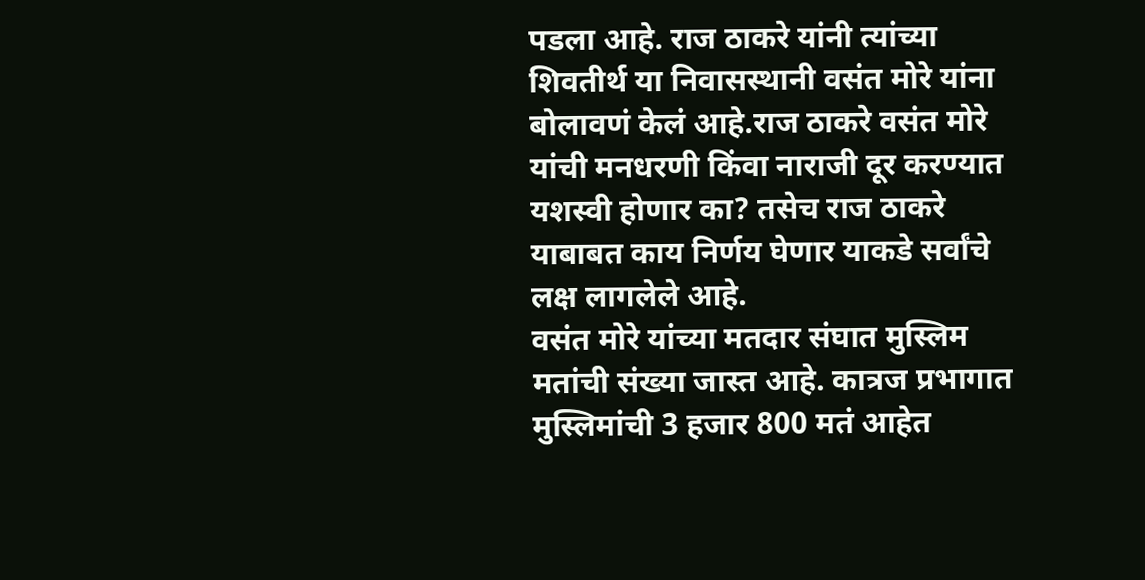पडला आहे. राज ठाकरे यांनी त्यांच्या शिवतीर्थ या निवासस्थानी वसंत मोरे यांना बोलावणं केलं आहे.राज ठाकरे वसंत मोरे यांची मनधरणी किंवा नाराजी दूर करण्यात यशस्वी होणार का? तसेच राज ठाकरे याबाबत काय निर्णय घेणार याकडे सर्वांचे लक्ष लागलेले आहे.
वसंत मोरे यांच्या मतदार संघात मुस्लिम मतांची संख्या जास्त आहे. कात्रज प्रभागात मुस्लिमांची 3 हजार 800 मतं आहेत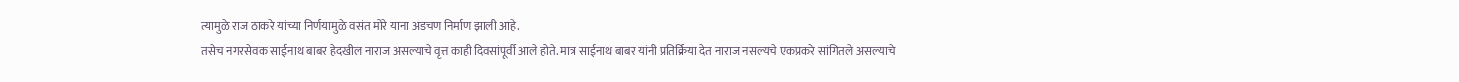त्यामुळे राज ठाकरे यांच्या निर्णयामुळे वसंत मोरे याना अडचण निर्माण झाली आहे.
तसेच नगरसेवक साईनाथ बाबर हेदखील नाराज असल्याचे वृत्त काही दिवसांपूर्वी आले होते. मात्र साईनाथ बाबर यांनी प्रतिर्क्रिया देत नाराज नसल्यचे एकप्रकरे सांगितले असल्याचे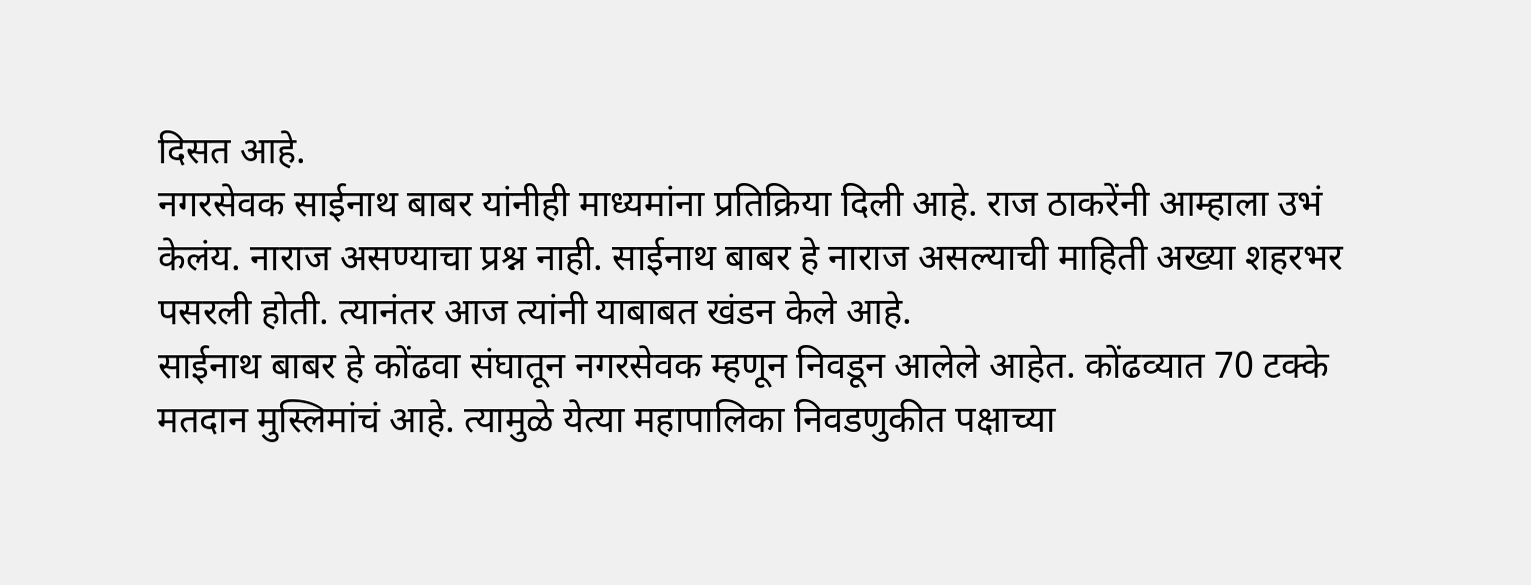दिसत आहे.
नगरसेवक साईनाथ बाबर यांनीही माध्यमांना प्रतिक्रिया दिली आहे. राज ठाकरेंनी आम्हाला उभं केलंय. नाराज असण्याचा प्रश्न नाही. साईनाथ बाबर हे नाराज असल्याची माहिती अख्या शहरभर पसरली होती. त्यानंतर आज त्यांनी याबाबत खंडन केले आहे.
साईनाथ बाबर हे कोंढवा संघातून नगरसेवक म्हणून निवडून आलेले आहेत. कोंढव्यात 70 टक्के मतदान मुस्लिमांचं आहे. त्यामुळे येत्या महापालिका निवडणुकीत पक्षाच्या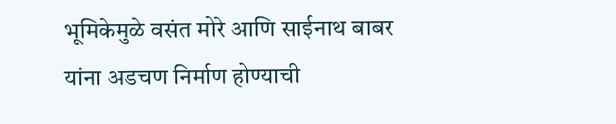भूमिकेमुळे वसंत मोरे आणि साईनाथ बाबर यांना अडचण निर्माण होण्याची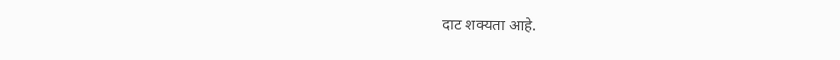दाट शक्यता आहे.